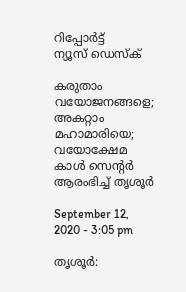റിപ്പോര്‍ട്ട്
ന്യൂസ് ഡെസ്ക്

കരുതാം വയോജനങ്ങളെ; അകറ്റാം മഹാമാരിയെ; വയോക്ഷേമ കാള്‍ സെന്റര്‍ ആരംഭിച്ച് തൃശൂര്‍

September 12, 2020 - 3:05 pm

തൃശൂര്‍: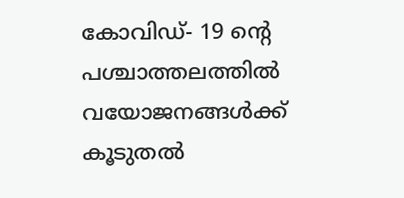കോവിഡ്- 19 ന്റെ പശ്ചാത്തലത്തില്‍ വയോജനങ്ങള്‍ക്ക് കൂടുതല്‍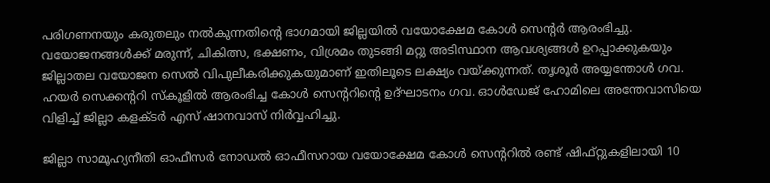പരിഗണനയും കരുതലും നല്‍കുന്നതിന്റെ ഭാഗമായി ജില്ലയില്‍ വയോക്ഷേമ കോള്‍ സെന്റര്‍ ആരംഭിച്ചു. വയോജനങ്ങള്‍ക്ക് മരുന്ന്, ചികിത്സ, ഭക്ഷണം, വിശ്രമം തുടങ്ങി മറ്റു അടിസ്ഥാന ആവശ്യങ്ങള്‍ ഉറപ്പാക്കുകയും ജില്ലാതല വയോജന സെല്‍ വിപുലീകരിക്കുകയുമാണ് ഇതിലൂടെ ലക്ഷ്യം വയ്ക്കുന്നത്. തൃശൂര്‍ അയ്യന്തോള്‍ ഗവ. ഹയര്‍ സെക്കന്ററി സ്‌കൂളില്‍ ആരംഭിച്ച കോള്‍ സെന്ററിന്റെ ഉദ്ഘാടനം ഗവ. ഓള്‍ഡേജ് ഹോമിലെ അന്തേവാസിയെ വിളിച്ച് ജില്ലാ കളക്ടര്‍ എസ് ഷാനവാസ് നിര്‍വ്വഹിച്ചു.

ജില്ലാ സാമൂഹ്യനീതി ഓഫീസര്‍ നോഡല്‍ ഓഫീസറായ വയോക്ഷേമ കോള്‍ സെന്ററില്‍ രണ്ട് ഷിഫ്റ്റുകളിലായി 10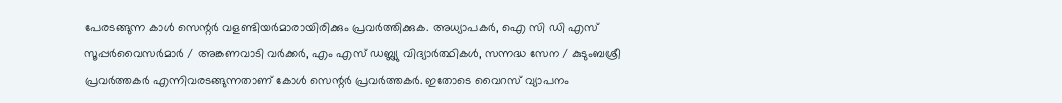പേരടങ്ങുന്ന കാള്‍ സെന്റര്‍ വളണ്ടിയര്‍മാരായിരിക്കും പ്രവര്‍ത്തിക്കുക. അധ്യാപകര്‍, ഐ സി ഡി എസ് സൂപ്പര്‍വൈസര്‍മാര്‍ / അങ്കണവാടി വര്‍ക്കര്‍, എം എസ് ഡബ്ല്യു വിദ്യാര്‍ത്ഥികള്‍, സന്നദ്ധ സേന / കുടുംബശ്രീ പ്രവര്‍ത്തകര്‍ എന്നിവരടങ്ങുന്നതാണ് കോള്‍ സെന്റര്‍ പ്രവര്‍ത്തകര്‍. ഇതോടെ വൈറസ് വ്യാപനം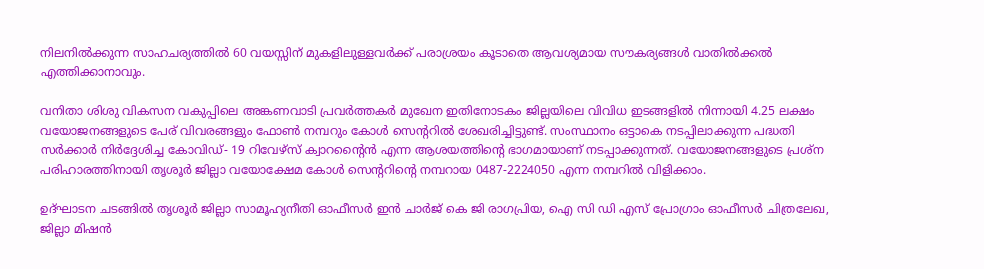നിലനില്‍ക്കുന്ന സാഹചര്യത്തില്‍ 60 വയസ്സിന് മുകളിലുള്ളവര്‍ക്ക് പരാശ്രയം കൂടാതെ ആവശ്യമായ സൗകര്യങ്ങള്‍ വാതില്‍ക്കല്‍ എത്തിക്കാനാവും.

വനിതാ ശിശു വികസന വകുപ്പിലെ അങ്കണവാടി പ്രവര്‍ത്തകര്‍ മുഖേന ഇതിനോടകം ജില്ലയിലെ വിവിധ ഇടങ്ങളില്‍ നിന്നായി 4.25 ലക്ഷം വയോജനങ്ങളുടെ പേര് വിവരങ്ങളും ഫോണ്‍ നമ്പറും കോള്‍ സെന്ററില്‍ ശേഖരിച്ചിട്ടുണ്ട്. സംസ്ഥാനം ഒട്ടാകെ നടപ്പിലാക്കുന്ന പദ്ധതി സര്‍ക്കാര്‍ നിര്‍ദ്ദേശിച്ച കോവിഡ്- 19 റിവേഴ്സ് ക്വാറന്റൈന്‍ എന്ന ആശയത്തിന്റെ ഭാഗമായാണ് നടപ്പാക്കുന്നത്. വയോജനങ്ങളുടെ പ്രശ്ന പരിഹാരത്തിനായി തൃശൂര്‍ ജില്ലാ വയോക്ഷേമ കോള്‍ സെന്ററിന്റെ നമ്പറായ 0487-2224050 എന്ന നമ്പറില്‍ വിളിക്കാം.

ഉദ്ഘാടന ചടങ്ങില്‍ തൃശൂര്‍ ജില്ലാ സാമൂഹ്യനീതി ഓഫീസര്‍ ഇന്‍ ചാര്‍ജ് കെ ജി രാഗപ്രിയ, ഐ സി ഡി എസ് പ്രോഗ്രാം ഓഫീസര്‍ ചിത്രലേഖ, ജില്ലാ മിഷന്‍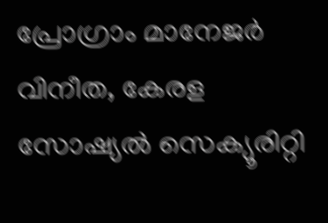പ്രോഗ്രാം മാനേജര്‍ വിനീത, കേരള സോഷ്യല്‍ സെക്യൂരിറ്റി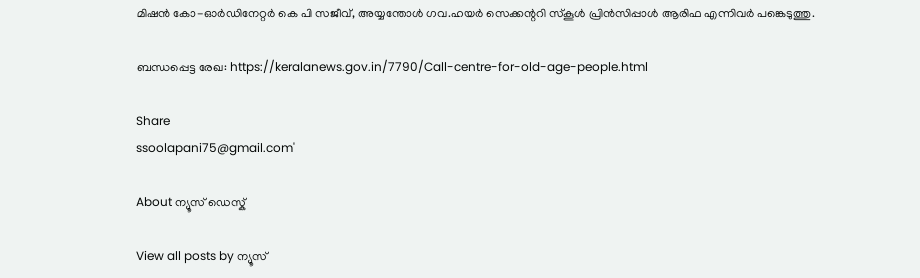മിഷന്‍ കോ-ഓര്‍ഡിനേറ്റര്‍ കെ പി സജീവ്, അയ്യന്തോള്‍ ഗവ.ഹയര്‍ സെക്കന്ററി സ്‌കൂള്‍ പ്രിന്‍സിപ്പാള്‍ ആരിഫ എന്നിവര്‍ പങ്കെടുത്തു.

ബന്ധപ്പെട്ട രേഖ: https://keralanews.gov.in/7790/Call-centre-for-old-age-people.html

Share
ssoolapani75@gmail.com'

About ന്യൂസ് ഡെസ്ക്

View all posts by ന്യൂസ്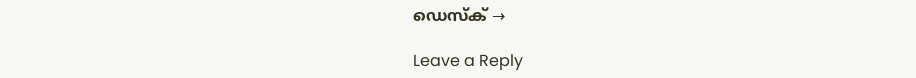ഡെസ്ക് →

Leave a Reply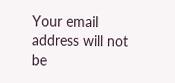Your email address will not be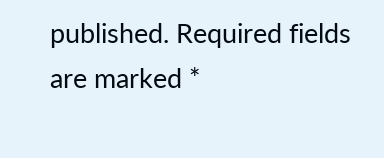published. Required fields are marked *